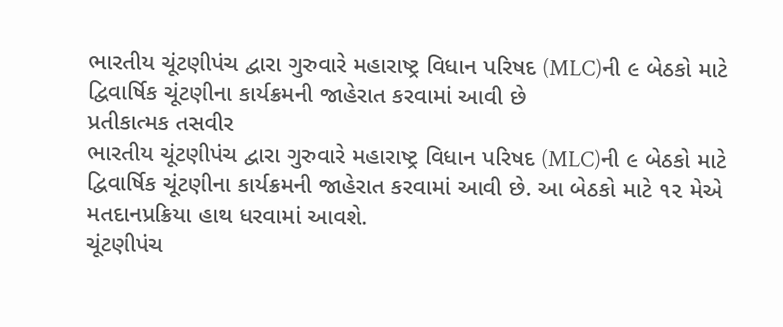ભારતીય ચૂંટણીપંચ દ્વારા ગુરુવારે મહારાષ્ટ્ર વિધાન પરિષદ (MLC)ની ૯ બેઠકો માટે દ્વિવાર્ષિક ચૂંટણીના કાર્યક્રમની જાહેરાત કરવામાં આવી છે
પ્રતીકાત્મક તસવીર
ભારતીય ચૂંટણીપંચ દ્વારા ગુરુવારે મહારાષ્ટ્ર વિધાન પરિષદ (MLC)ની ૯ બેઠકો માટે દ્વિવાર્ષિક ચૂંટણીના કાર્યક્રમની જાહેરાત કરવામાં આવી છે. આ બેઠકો માટે ૧૨ મેએ મતદાનપ્રક્રિયા હાથ ધરવામાં આવશે.
ચૂંટણીપંચ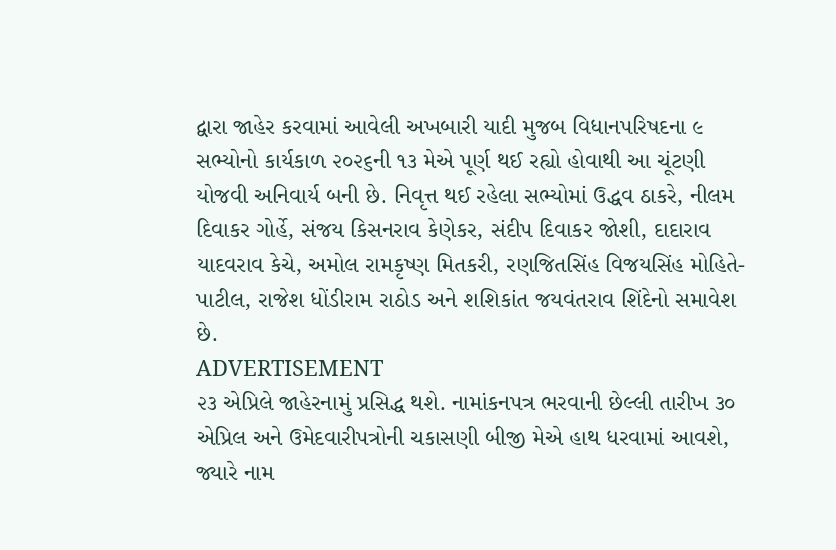દ્વારા જાહેર કરવામાં આવેલી અખબારી યાદી મુજબ વિધાનપરિષદના ૯ સભ્યોનો કાર્યકાળ ૨૦૨૬ની ૧૩ મેએ પૂર્ણ થઈ રહ્યો હોવાથી આ ચૂંટણી યોજવી અનિવાર્ય બની છે. નિવૃત્ત થઈ રહેલા સભ્યોમાં ઉદ્ધવ ઠાકરે, નીલમ દિવાકર ગોર્હે, સંજય કિસનરાવ કેણેકર, સંદીપ દિવાકર જોશી, દાદારાવ યાદવરાવ કેચે, અમોલ રામકૃષ્ણ મિતકરી, રણજિતસિંહ વિજયસિંહ મોહિતે-પાટીલ, રાજેશ ધોંડીરામ રાઠોડ અને શશિકાંત જયવંતરાવ શિંદેનો સમાવેશ છે.
ADVERTISEMENT
૨૩ એપ્રિલે જાહેરનામું પ્રસિદ્ધ થશે. નામાંકનપત્ર ભરવાની છેલ્લી તારીખ ૩૦ એપ્રિલ અને ઉમેદવારીપત્રોની ચકાસણી બીજી મેએ હાથ ધરવામાં આવશે, જ્યારે નામ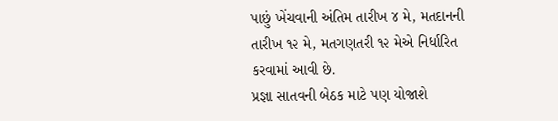પાછું ખેંચવાની અંતિમ તારીખ ૪ મે, મતદાનની તારીખ ૧૨ મે, મતગણતરી ૧૨ મેએ નિર્ધારિત કરવામાં આવી છે.
પ્રજ્ઞા સાતવની બેઠક માટે પણ યોજાશે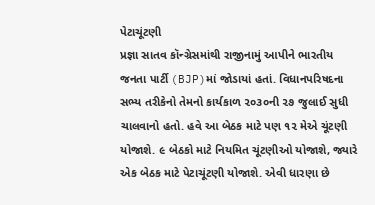પેટાચૂંટણી
પ્રજ્ઞા સાતવ કૉન્ગ્રેસમાંથી રાજીનામું આપીને ભારતીય જનતા પાર્ટી (BJP)માં જોડાયાં હતાં. વિધાનપરિષદના સભ્ય તરીકેનો તેમનો કાર્યકાળ ૨૦૩૦ની ૨૭ જુલાઈ સુધી ચાલવાનો હતો. હવે આ બેઠક માટે પણ ૧૨ મેએ ચૂંટણી યોજાશે. ૯ બેઠકો માટે નિયમિત ચૂંટણીઓ યોજાશે, જ્યારે એક બેઠક માટે પેટાચૂંટણી યોજાશે. એવી ધારણા છે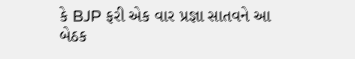કે BJP ફરી એક વાર પ્રજ્ઞા સાતવને આ બેઠક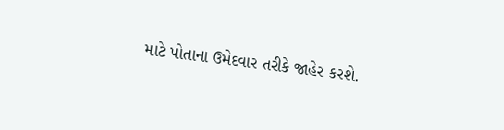માટે પોતાના ઉમેદવાર તરીકે જાહેર કરશે.